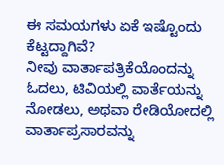ಈ ಸಮಯಗಳು ಏಕೆ ಇಷ್ಟೊಂದು ಕೆಟ್ಟದ್ದಾಗಿವೆ?
ನೀವು ವಾರ್ತಾಪತ್ರಿಕೆಯೊಂದನ್ನು ಓದಲು, ಟಿವಿಯಲ್ಲಿ ವಾರ್ತೆಯನ್ನು ನೋಡಲು, ಅಥವಾ ರೇಡಿಯೋದಲ್ಲಿ ವಾರ್ತಾಪ್ರಸಾರವನ್ನು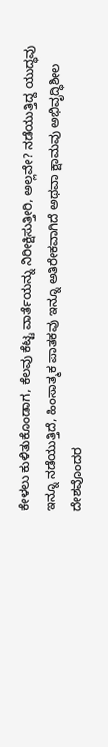ಕೇಳಲು ಕುಳಿತುಕೊಂಡಾಗ, ಕೆಲವು ಕೆಟ್ಟ ವಾರ್ತೆಯನ್ನು ನಿರೀಕ್ಷಿಸುತ್ತೀರಿ, ಅಲ್ಲವೇ? ನಡೆಯುತ್ತಿದ್ದ ಯುದ್ಧವು ಇನ್ನೂ ನಡೆಯುತ್ತಿದೆ, ಹಿಂಸಾತ್ಮಕ ಪಾತಕವು ಇನ್ನೂ ಅತಿರೇಕವಾಗಿದೆ ಅಥವಾ ಕ್ಷಾಮವು ಅಭಿವೃದ್ಧಿಶೀಲ ದೇಶವೊಂದರ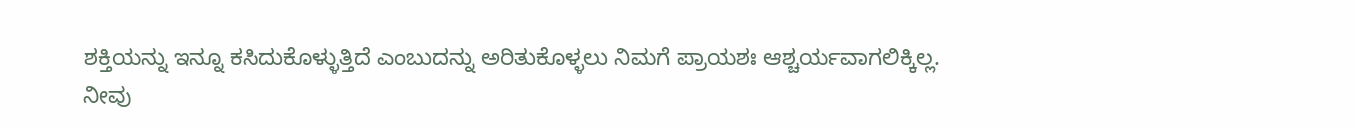ಶಕ್ತಿಯನ್ನು ಇನ್ನೂ ಕಸಿದುಕೊಳ್ಳುತ್ತಿದೆ ಎಂಬುದನ್ನು ಅರಿತುಕೊಳ್ಳಲು ನಿಮಗೆ ಪ್ರಾಯಶಃ ಆಶ್ಚರ್ಯವಾಗಲಿಕ್ಕಿಲ್ಲ.
ನೀವು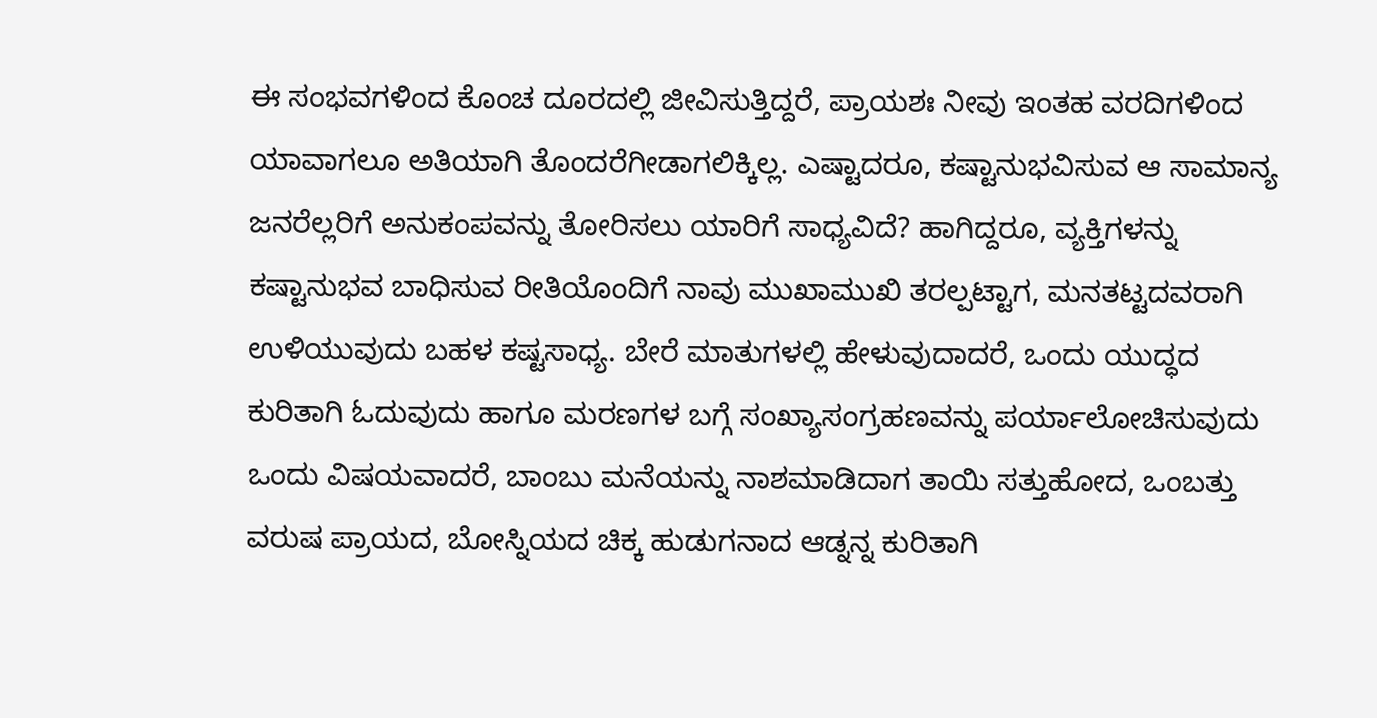ಈ ಸಂಭವಗಳಿಂದ ಕೊಂಚ ದೂರದಲ್ಲಿ ಜೀವಿಸುತ್ತಿದ್ದರೆ, ಪ್ರಾಯಶಃ ನೀವು ಇಂತಹ ವರದಿಗಳಿಂದ ಯಾವಾಗಲೂ ಅತಿಯಾಗಿ ತೊಂದರೆಗೀಡಾಗಲಿಕ್ಕಿಲ್ಲ. ಎಷ್ಟಾದರೂ, ಕಷ್ಟಾನುಭವಿಸುವ ಆ ಸಾಮಾನ್ಯ ಜನರೆಲ್ಲರಿಗೆ ಅನುಕಂಪವನ್ನು ತೋರಿಸಲು ಯಾರಿಗೆ ಸಾಧ್ಯವಿದೆ? ಹಾಗಿದ್ದರೂ, ವ್ಯಕ್ತಿಗಳನ್ನು ಕಷ್ಟಾನುಭವ ಬಾಧಿಸುವ ರೀತಿಯೊಂದಿಗೆ ನಾವು ಮುಖಾಮುಖಿ ತರಲ್ಪಟ್ಟಾಗ, ಮನತಟ್ಟದವರಾಗಿ ಉಳಿಯುವುದು ಬಹಳ ಕಷ್ಟಸಾಧ್ಯ. ಬೇರೆ ಮಾತುಗಳಲ್ಲಿ ಹೇಳುವುದಾದರೆ, ಒಂದು ಯುದ್ಧದ ಕುರಿತಾಗಿ ಓದುವುದು ಹಾಗೂ ಮರಣಗಳ ಬಗ್ಗೆ ಸಂಖ್ಯಾಸಂಗ್ರಹಣವನ್ನು ಪರ್ಯಾಲೋಚಿಸುವುದು ಒಂದು ವಿಷಯವಾದರೆ, ಬಾಂಬು ಮನೆಯನ್ನು ನಾಶಮಾಡಿದಾಗ ತಾಯಿ ಸತ್ತುಹೋದ, ಒಂಬತ್ತು ವರುಷ ಪ್ರಾಯದ, ಬೋಸ್ನಿಯದ ಚಿಕ್ಕ ಹುಡುಗನಾದ ಆಡ್ನನ್ನ ಕುರಿತಾಗಿ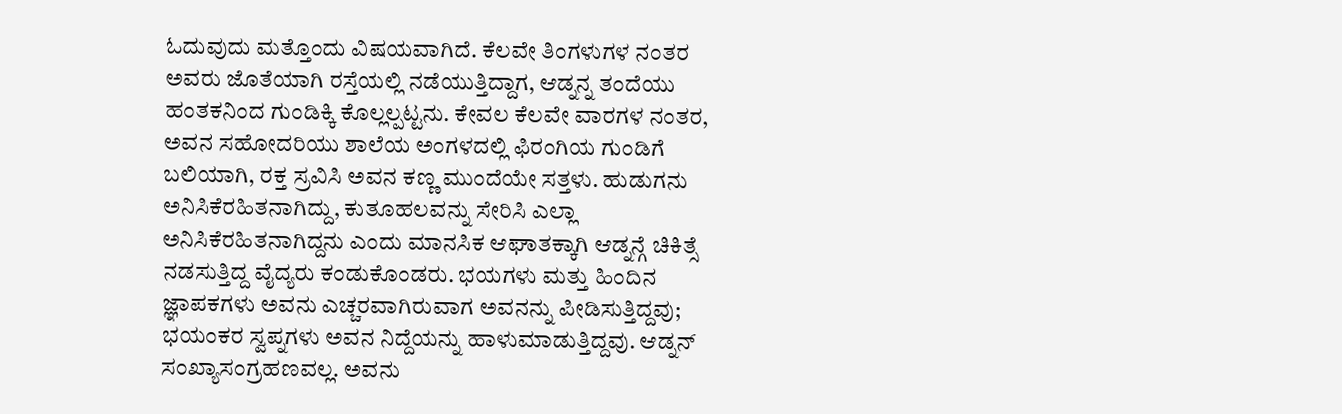ಓದುವುದು ಮತ್ತೊಂದು ವಿಷಯವಾಗಿದೆ. ಕೆಲವೇ ತಿಂಗಳುಗಳ ನಂತರ ಅವರು ಜೊತೆಯಾಗಿ ರಸ್ತೆಯಲ್ಲಿ ನಡೆಯುತ್ತಿದ್ದಾಗ, ಆಡ್ನನ್ನ ತಂದೆಯು ಹಂತಕನಿಂದ ಗುಂಡಿಕ್ಕಿ ಕೊಲ್ಲಲ್ಪಟ್ಟನು. ಕೇವಲ ಕೆಲವೇ ವಾರಗಳ ನಂತರ, ಅವನ ಸಹೋದರಿಯು ಶಾಲೆಯ ಅಂಗಳದಲ್ಲಿ ಫಿರಂಗಿಯ ಗುಂಡಿಗೆ ಬಲಿಯಾಗಿ, ರಕ್ತ ಸ್ರವಿಸಿ ಅವನ ಕಣ್ಣ ಮುಂದೆಯೇ ಸತ್ತಳು. ಹುಡುಗನು ಅನಿಸಿಕೆರಹಿತನಾಗಿದ್ದು, ಕುತೂಹಲವನ್ನು ಸೇರಿಸಿ ಎಲ್ಲಾ ಅನಿಸಿಕೆರಹಿತನಾಗಿದ್ದನು ಎಂದು ಮಾನಸಿಕ ಆಘಾತಕ್ಕಾಗಿ ಆಡ್ನನ್ಗೆ ಚಿಕಿತ್ಸೆ ನಡಸುತ್ತಿದ್ದ ವೈದ್ಯರು ಕಂಡುಕೊಂಡರು. ಭಯಗಳು ಮತ್ತು ಹಿಂದಿನ ಜ್ಞಾಪಕಗಳು ಅವನು ಎಚ್ಚರವಾಗಿರುವಾಗ ಅವನನ್ನು ಪೀಡಿಸುತ್ತಿದ್ದವು; ಭಯಂಕರ ಸ್ವಪ್ನಗಳು ಅವನ ನಿದ್ದೆಯನ್ನು ಹಾಳುಮಾಡುತ್ತಿದ್ದವು. ಆಡ್ನನ್ ಸಂಖ್ಯಾಸಂಗ್ರಹಣವಲ್ಲ. ಅವನು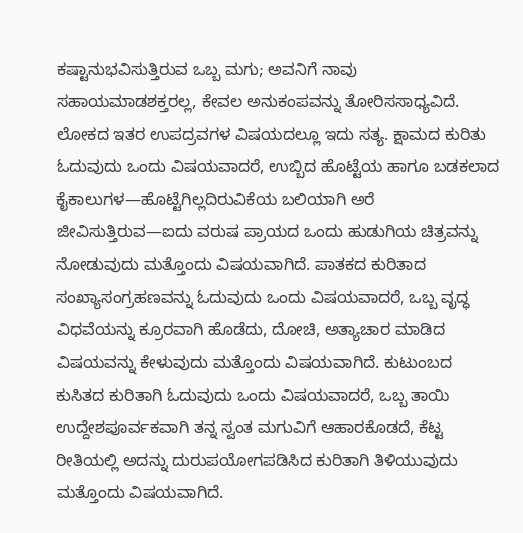ಕಷ್ಟಾನುಭವಿಸುತ್ತಿರುವ ಒಬ್ಬ ಮಗು; ಅವನಿಗೆ ನಾವು ಸಹಾಯಮಾಡಶಕ್ತರಲ್ಲ, ಕೇವಲ ಅನುಕಂಪವನ್ನು ತೋರಿಸಸಾಧ್ಯವಿದೆ.
ಲೋಕದ ಇತರ ಉಪದ್ರವಗಳ ವಿಷಯದಲ್ಲೂ ಇದು ಸತ್ಯ. ಕ್ಷಾಮದ ಕುರಿತು ಓದುವುದು ಒಂದು ವಿಷಯವಾದರೆ, ಉಬ್ಬಿದ ಹೊಟ್ಟೆಯ ಹಾಗೂ ಬಡಕಲಾದ ಕೈಕಾಲುಗಳ—ಹೊಟ್ಟೆಗಿಲ್ಲದಿರುವಿಕೆಯ ಬಲಿಯಾಗಿ ಅರೆ ಜೀವಿಸುತ್ತಿರುವ—ಐದು ವರುಷ ಪ್ರಾಯದ ಒಂದು ಹುಡುಗಿಯ ಚಿತ್ರವನ್ನು ನೋಡುವುದು ಮತ್ತೊಂದು ವಿಷಯವಾಗಿದೆ. ಪಾತಕದ ಕುರಿತಾದ ಸಂಖ್ಯಾಸಂಗ್ರಹಣವನ್ನು ಓದುವುದು ಒಂದು ವಿಷಯವಾದರೆ, ಒಬ್ಬ ವೃದ್ಧ ವಿಧವೆಯನ್ನು ಕ್ರೂರವಾಗಿ ಹೊಡೆದು, ದೋಚಿ, ಅತ್ಯಾಚಾರ ಮಾಡಿದ ವಿಷಯವನ್ನು ಕೇಳುವುದು ಮತ್ತೊಂದು ವಿಷಯವಾಗಿದೆ. ಕುಟುಂಬದ ಕುಸಿತದ ಕುರಿತಾಗಿ ಓದುವುದು ಒಂದು ವಿಷಯವಾದರೆ, ಒಬ್ಬ ತಾಯಿ ಉದ್ದೇಶಪೂರ್ವಕವಾಗಿ ತನ್ನ ಸ್ವಂತ ಮಗುವಿಗೆ ಆಹಾರಕೊಡದೆ, ಕೆಟ್ಟ ರೀತಿಯಲ್ಲಿ ಅದನ್ನು ದುರುಪಯೋಗಪಡಿಸಿದ ಕುರಿತಾಗಿ ತಿಳಿಯುವುದು ಮತ್ತೊಂದು ವಿಷಯವಾಗಿದೆ.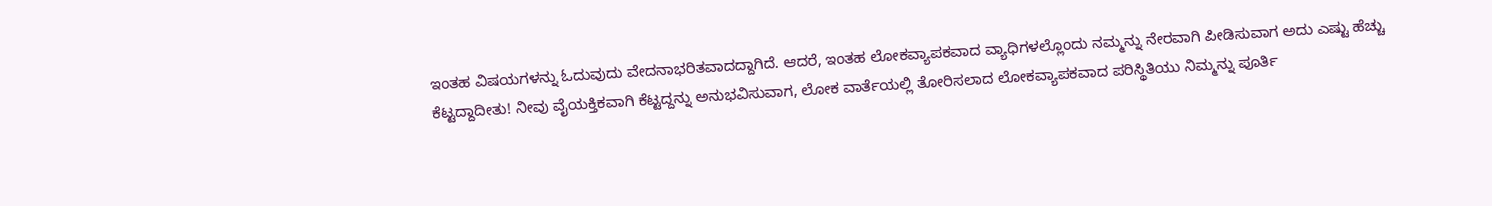ಇಂತಹ ವಿಷಯಗಳನ್ನು ಓದುವುದು ವೇದನಾಭರಿತವಾದದ್ದಾಗಿದೆ. ಆದರೆ, ಇಂತಹ ಲೋಕವ್ಯಾಪಕವಾದ ವ್ಯಾಧಿಗಳಲ್ಲೊಂದು ನಮ್ಮನ್ನು ನೇರವಾಗಿ ಪೀಡಿಸುವಾಗ ಅದು ಎಷ್ಟು ಹೆಚ್ಚು ಕೆಟ್ಟದ್ದಾದೀತು! ನೀವು ವೈಯಕ್ತಿಕವಾಗಿ ಕೆಟ್ಟದ್ದನ್ನು ಅನುಭವಿಸುವಾಗ, ಲೋಕ ವಾರ್ತೆಯಲ್ಲಿ ತೋರಿಸಲಾದ ಲೋಕವ್ಯಾಪಕವಾದ ಪರಿಸ್ಥಿತಿಯು ನಿಮ್ಮನ್ನು ಪೂರ್ತಿ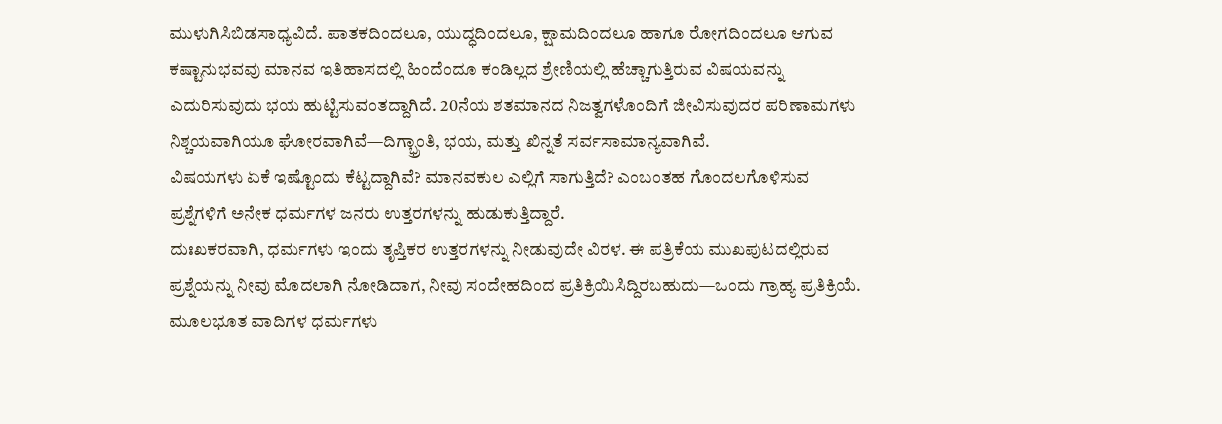ಮುಳುಗಿಸಿಬಿಡಸಾಧ್ಯವಿದೆ. ಪಾತಕದಿಂದಲೂ, ಯುದ್ಧದಿಂದಲೂ, ಕ್ಷಾಮದಿಂದಲೂ ಹಾಗೂ ರೋಗದಿಂದಲೂ ಆಗುವ ಕಷ್ಟಾನುಭವವು ಮಾನವ ಇತಿಹಾಸದಲ್ಲಿ ಹಿಂದೆಂದೂ ಕಂಡಿಲ್ಲದ ಶ್ರೇಣಿಯಲ್ಲಿ ಹೆಚ್ಚಾಗುತ್ತಿರುವ ವಿಷಯವನ್ನು ಎದುರಿಸುವುದು ಭಯ ಹುಟ್ಟಿಸುವಂತದ್ದಾಗಿದೆ. 20ನೆಯ ಶತಮಾನದ ನಿಜತ್ವಗಳೊಂದಿಗೆ ಜೀವಿಸುವುದರ ಪರಿಣಾಮಗಳು ನಿಶ್ಚಯವಾಗಿಯೂ ಘೋರವಾಗಿವೆ—ದಿಗ್ಭ್ರಾಂತಿ, ಭಯ, ಮತ್ತು ಖಿನ್ನತೆ ಸರ್ವಸಾಮಾನ್ಯವಾಗಿವೆ.
ವಿಷಯಗಳು ಏಕೆ ಇಷ್ಟೊಂದು ಕೆಟ್ಟದ್ದಾಗಿವೆ? ಮಾನವಕುಲ ಎಲ್ಲಿಗೆ ಸಾಗುತ್ತಿದೆ? ಎಂಬಂತಹ ಗೊಂದಲಗೊಳಿಸುವ ಪ್ರಶ್ನೆಗಳಿಗೆ ಅನೇಕ ಧರ್ಮಗಳ ಜನರು ಉತ್ತರಗಳನ್ನು ಹುಡುಕುತ್ತಿದ್ದಾರೆ.
ದುಃಖಕರವಾಗಿ, ಧರ್ಮಗಳು ಇಂದು ತೃಪ್ತಿಕರ ಉತ್ತರಗಳನ್ನು ನೀಡುವುದೇ ವಿರಳ. ಈ ಪತ್ರಿಕೆಯ ಮುಖಪುಟದಲ್ಲಿರುವ ಪ್ರಶ್ನೆಯನ್ನು ನೀವು ಮೊದಲಾಗಿ ನೋಡಿದಾಗ, ನೀವು ಸಂದೇಹದಿಂದ ಪ್ರತಿಕ್ರಿಯಿಸಿದ್ದಿರಬಹುದು—ಒಂದು ಗ್ರಾಹ್ಯ ಪ್ರತಿಕ್ರಿಯೆ. ಮೂಲಭೂತ ವಾದಿಗಳ ಧರ್ಮಗಳು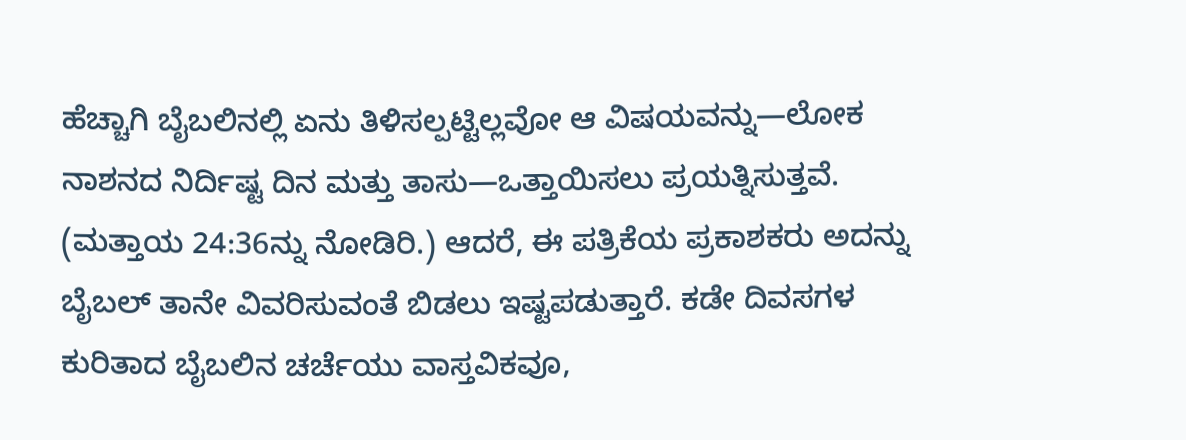ಹೆಚ್ಚಾಗಿ ಬೈಬಲಿನಲ್ಲಿ ಏನು ತಿಳಿಸಲ್ಪಟ್ಟಿಲ್ಲವೋ ಆ ವಿಷಯವನ್ನು—ಲೋಕ ನಾಶನದ ನಿರ್ದಿಷ್ಟ ದಿನ ಮತ್ತು ತಾಸು—ಒತ್ತಾಯಿಸಲು ಪ್ರಯತ್ನಿಸುತ್ತವೆ. (ಮತ್ತಾಯ 24:36ನ್ನು ನೋಡಿರಿ.) ಆದರೆ, ಈ ಪತ್ರಿಕೆಯ ಪ್ರಕಾಶಕರು ಅದನ್ನು ಬೈಬಲ್ ತಾನೇ ವಿವರಿಸುವಂತೆ ಬಿಡಲು ಇಷ್ಟಪಡುತ್ತಾರೆ. ಕಡೇ ದಿವಸಗಳ ಕುರಿತಾದ ಬೈಬಲಿನ ಚರ್ಚೆಯು ವಾಸ್ತವಿಕವೂ,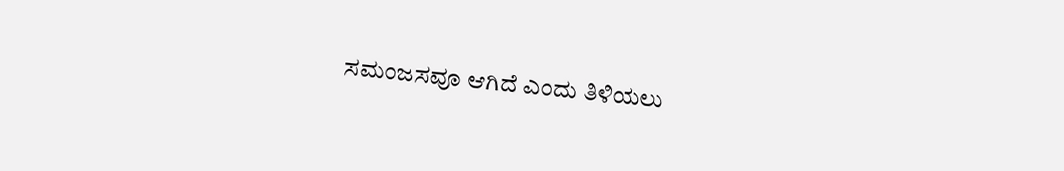ಸಮಂಜಸವೂ ಆಗಿದೆ ಎಂದು ತಿಳಿಯಲು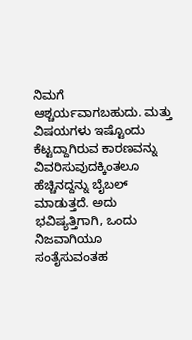ನಿಮಗೆ ಆಶ್ಚರ್ಯವಾಗಬಹುದು. ಮತ್ತು ವಿಷಯಗಳು ಇಷ್ಟೊಂದು ಕೆಟ್ಟದ್ದಾಗಿರುವ ಕಾರಣವನ್ನು ವಿವರಿಸುವುದಕ್ಕಿಂತಲೂ ಹೆಚ್ಚಿನದ್ದನ್ನು ಬೈಬಲ್ ಮಾಡುತ್ತದೆ. ಅದು ಭವಿಷ್ಯತ್ತಿಗಾಗಿ, ಒಂದು ನಿಜವಾಗಿಯೂ ಸಂತೈಸುವಂತಹ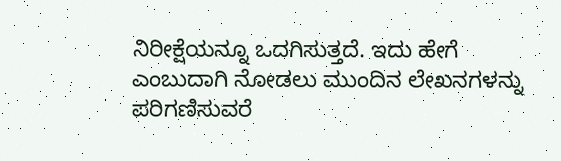ನಿರೀಕ್ಷೆಯನ್ನೂ ಒದಗಿಸುತ್ತದೆ. ಇದು ಹೇಗೆ ಎಂಬುದಾಗಿ ನೋಡಲು ಮುಂದಿನ ಲೇಖನಗಳನ್ನು ಪರಿಗಣಿಸುವರೆ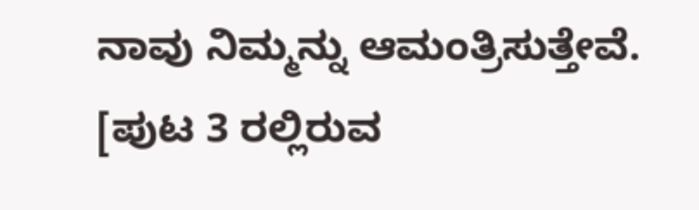ನಾವು ನಿಮ್ಮನ್ನು ಆಮಂತ್ರಿಸುತ್ತೇವೆ.
[ಪುಟ 3 ರಲ್ಲಿರುವ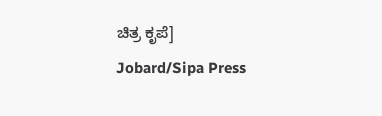ಚಿತ್ರ ಕೃಪೆ]
Jobard/Sipa Press